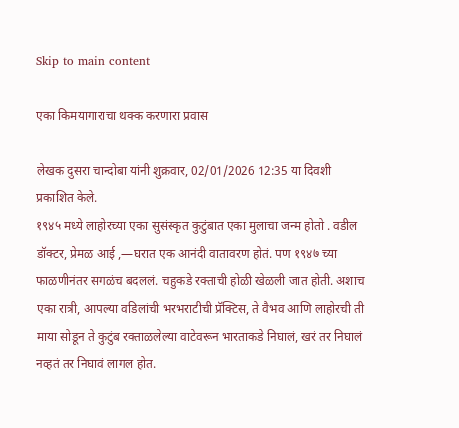Skip to main content

एका किमयागाराचा थक्क करणारा प्रवास

लेखक दुसरा चान्दोबा यांनी शुक्रवार, 02/01/2026 12:35 या दिवशी प्रकाशित केले.
१९४५ मध्ये लाहोरच्या एका सुसंस्कृत कुटुंबात एका मुलाचा जन्म होतो . वडील डॉक्टर, प्रेमळ आई ,—घरात एक आनंदी वातावरण होतं. पण १९४७ च्या फाळणीनंतर सगळंच बदललं. चहुकडे रक्ताची होळी खेळली जात होती. अशाच एका रात्री, आपल्या वडिलांची भरभराटीची प्रॅक्टिस, ते वैभव आणि लाहोरची ती माया सोडून ते कुटुंब रक्ताळलेल्या वाटेवरून भारताकडे निघालं, खरं तर निघालं नव्हतं तर निघावं लागल होत.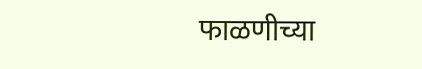फाळणीच्या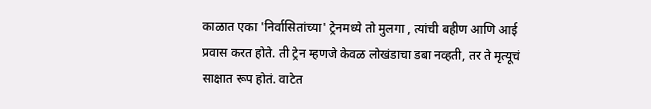काळात एका 'निर्वासितांच्या' ट्रेनमध्ये तो मुलगा , त्यांची बहीण आणि आई प्रवास करत होते. ती ट्रेन म्हणजे केवळ लोखंडाचा डबा नव्हती, तर ते मृत्यूचं साक्षात रूप होतं. वाटेत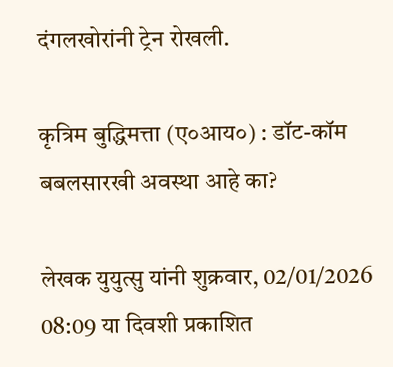दंगलखोरांनी ट्रेन रोखली.

कृत्रिम बुद्धिमत्ता (ए०आय०) : डॉट-कॉम बबलसारखी अवस्था आहे का?

लेखक युयुत्सु यांनी शुक्रवार, 02/01/2026 08:09 या दिवशी प्रकाशित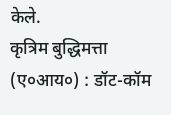केले.
कृत्रिम बुद्धिमत्ता (ए०आय०) : डॉट-कॉम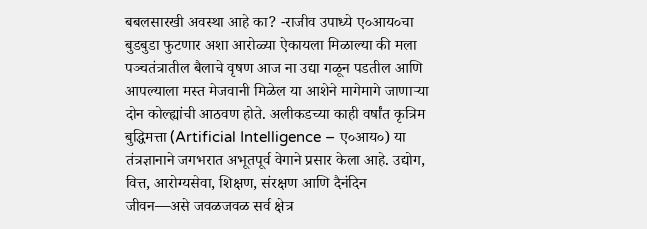बबलसारखी अवस्था आहे का? -राजीव उपाध्ये ए०आय०चा बुडबुडा फुटणार अशा आरोळ्या ऐकायला मिळाल्या की मला पञ्चतंत्रातील बैलाचे वृषण आज ना उद्या गळून पडतील आणि आपल्याला मस्त मेजवानी मिळेल या आशेने मागेमागे जाणार्‍या दोन कोल्ह्यांची आठवण होते. अलीकडच्या काही वर्षांत कृत्रिम बुद्धिमत्ता (Artificial Intelligence – ए०आय०) या तंत्रज्ञानाने जगभरात अभूतपूर्व वेगाने प्रसार केला आहे. उद्योग, वित्त, आरोग्यसेवा, शिक्षण, संरक्षण आणि दैनंदिन जीवन—असे जवळजवळ सर्व क्षेत्र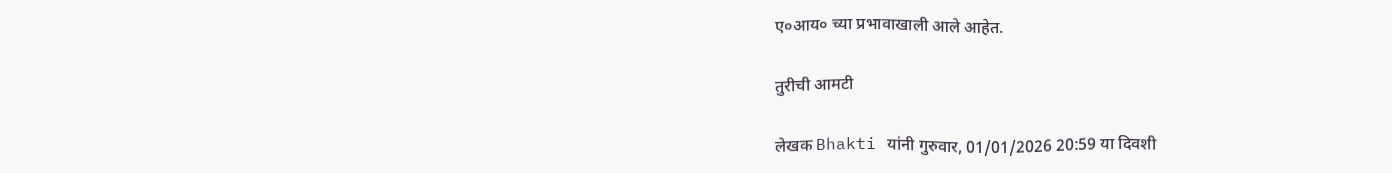ए०आय० च्या प्रभावाखाली आले आहेत.

तुरीची आमटी

लेखक Bhakti यांनी गुरुवार, 01/01/2026 20:59 या दिवशी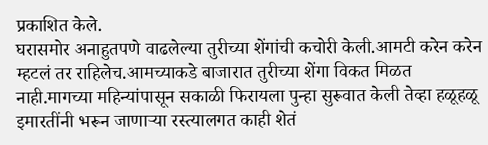प्रकाशित केले.
घरासमोर अनाहुतपणे वाढलेल्या तुरीच्या शेंगांची कचोरी केली.आमटी करेन करेन म्हटलं तर राहिलेच.आमच्याकडे बाजारात तुरीच्या शेंगा विकत मिळत नाही.मागच्या महिन्यांपासून सकाळी फिरायला पुन्हा सुरूवात केली तेव्हा हळूहळू इमारतींनी भरून जाणाऱ्या रस्त्यालगत काही शेतं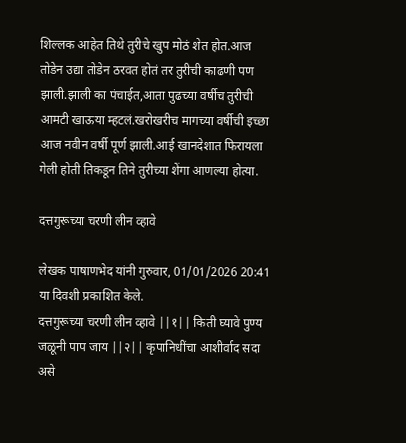शिल्लक आहेत तिथे तुरीचे खुप मोठं शेत होत.आज तोडेन उद्या तोडेन ठरवत होतं तर तुरीची काढणी पण झाली.झाली का पंचाईत,आता पुढच्या वर्षीच तुरीची आमटी खाऊया म्हटलं.खरोखरीच मागच्या वर्षीची इच्छा आज नवीन वर्षी पूर्ण झाली.आई खानदेशात फिरायला गेली होती तिकडून तिने तुरीच्या शेंगा आणल्या होत्या.

दत्तगुरूच्या चरणी लीन व्हावे

लेखक पाषाणभेद यांनी गुरुवार, 01/01/2026 20:41 या दिवशी प्रकाशित केले.
दत्तगुरूच्या चरणी लीन व्हावे ||१|| किती घ्यावे पुण्य जळूनी पाप जाय ||२|| कृपानिधींचा आशीर्वाद सदा असे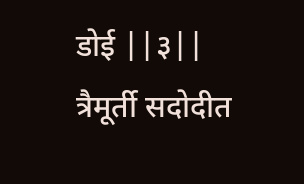डोई ||३|| त्रैमूर्ती सदोदीत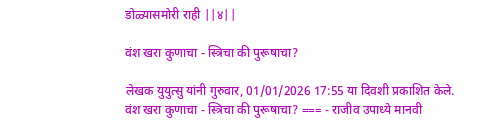डोळ्यासमोरी राही ||४||

वंश खरा कुणाचा - स्त्रिचा की पुरूषाचा?

लेखक युयुत्सु यांनी गुरुवार, 01/01/2026 17:55 या दिवशी प्रकाशित केले.
वंश खरा कुणाचा - स्त्रिचा की पुरूषाचा? === - राजीव उपाध्ये मानवी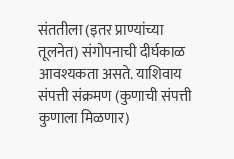संततीला (इतर प्राण्यांच्या तूलनेत) संगोपनाची दीर्घकाळ आवश्यकता असते. याशिवाय संपत्ती संक्रमण (कुणाची संपत्ती कुणाला मिळणार)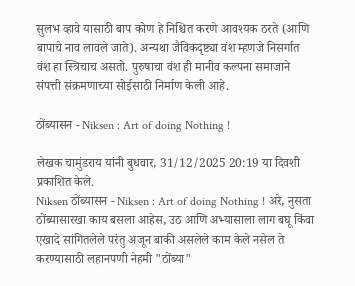सुलभ व्हावे यासाठी बाप कोण हे निश्चित करणे आवश्यक ठरते (आणि बापाचे नाव लावले जाते). अन्यथा जैविकदृष्ट्या वंश म्हणजे निसर्गात वंश हा स्त्रिचाच असतो. पुरुषाचा वंश ही मानीव कल्पना समाजाने संपत्ती संक्रमणाच्या सोईसाठी निर्माण केली आहे.

ठोंब्यासन - Niksen : Art of doing Nothing !

लेखक चामुंडराय यांनी बुधवार, 31/12/2025 20:19 या दिवशी प्रकाशित केले.
Niksen ठोंब्यासन - Niksen : Art of doing Nothing ! अरे, नुसता ठोंब्यासारखा काय बसला आहेस, उठ आणि अभ्यासाला लाग बघू किंवा एखादे सांगितलेले परंतु अजून बाकी असलेले काम केले नसेल ते करण्यासाठी लहानपणी नेहमी "ठोंब्या"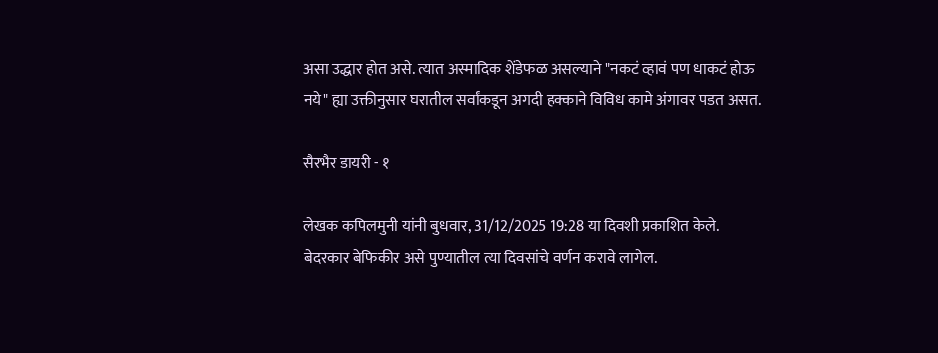असा उद्धार होत असे. त्यात अस्मादिक शेंडेफळ असल्याने "नकटं व्हावं पण धाकटं होऊ नये" ह्या उक्तीनुसार घरातील सर्वांकडून अगदी हक्काने विविध कामे अंगावर पडत असत.

सैरभैर डायरी - १

लेखक कपिलमुनी यांनी बुधवार, 31/12/2025 19:28 या दिवशी प्रकाशित केले.
बेदरकार बेफिकीर असे पुण्यातील त्या दिवसांचे वर्णन करावे लागेल.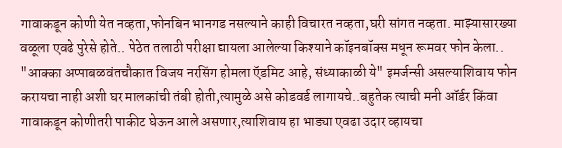गावाकडून कोणी येत नव्हता,फोनबिन भानगड नसल्याने काही विचारत नव्हता,घरी सांगत नव्हता. माझ्यासारख्या वळूला एवढे पुरेसे होते.. पेठेत तलाठी परीक्षा द्यायला आलेल्या किश्याने कॉइनबॉक्स मधून रूमवर फोन केला.. "आक्का अप्पाबळवंतचौकात विजय नरसिंग होमला ऍडमिट आहे, संध्याकाळी ये" इमर्जन्सी असल्याशिवाय फोन करायचा नाही अशी घर मालकांची तंबी होती,त्यामुळे असे कोडवर्ड लागायचे..बहुतेक त्याची मनी ऑर्डर किंवा गावाकडून कोणीतरी पाकीट घेऊन आले असणार,त्याशिवाय हा भाड्या एवढा उदार व्हायचा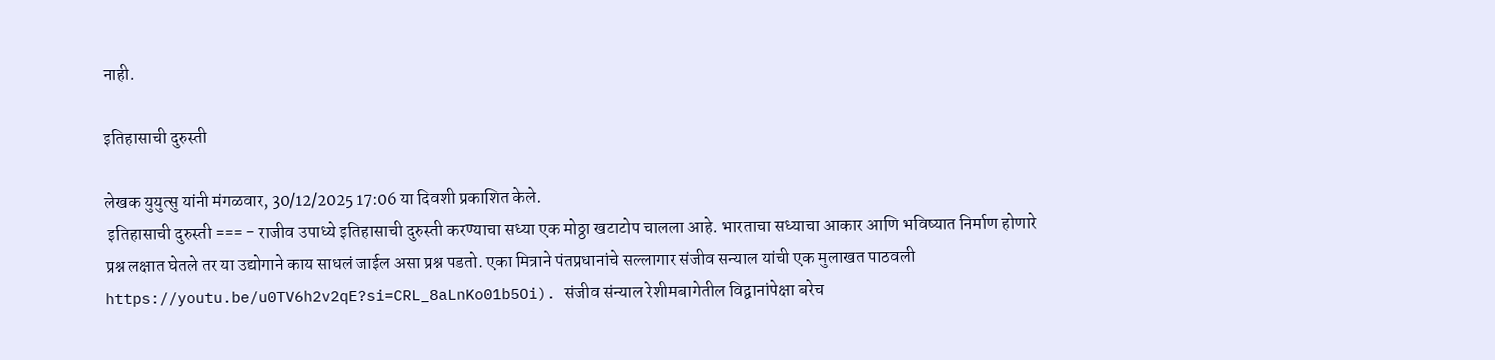नाही.

इतिहासाची दुरुस्ती

लेखक युयुत्सु यांनी मंगळवार, 30/12/2025 17:06 या दिवशी प्रकाशित केले.
 इतिहासाची दुरुस्ती === - राजीव उपाध्ये इतिहासाची दुरुस्ती करण्याचा सध्या एक मोठ्ठा खटाटोप चालला आहे. भारताचा सध्याचा आकार आणि भविष्यात निर्माण होणारे प्रश्न लक्षात घेतले तर या उद्योगाने काय साधलं जाईल असा प्रश्न पडतो. एका मित्राने पंतप्रधानांचे सल्लागार संजीव सन्याल यांची एक मुलाखत पाठवली https://youtu.be/u0TV6h2v2qE?si=CRL_8aLnKo01b5Oi). संजीव संन्याल रेशीमबागेतील विद्वानांपेक्षा बरेच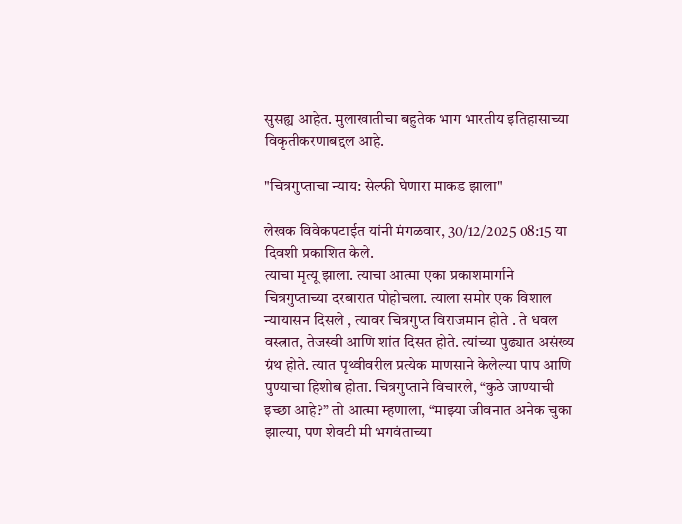सुसह्य आहेत. मुलाखातीचा बहुतेक भाग भारतीय इतिहासाच्या विकृतीकरणाबद्दल आहे.

"चित्रगुप्ताचा न्याय: सेल्फी घेणारा माकड झाला"

लेखक विवेकपटाईत यांनी मंगळवार, 30/12/2025 08:15 या दिवशी प्रकाशित केले.
त्याचा मृत्यू झाला. त्याचा आत्मा एका प्रकाशमार्गाने चित्रगुप्ताच्या दरबारात पोहोचला. त्याला समोर एक विशाल न्यायासन दिसले , त्यावर चित्रगुप्त विराजमान होते . ते धवल वस्त्रात, तेजस्वी आणि शांत दिसत होते. त्यांच्या पुढ्यात असंख्य ग्रंथ होते. त्यात पृथ्वीवरील प्रत्येक माणसाने केलेल्या पाप आणि पुण्याचा हिशोब होता. चित्रगुप्ताने विचारले, “कुठे जाण्याची इच्छा आहे?” तो आत्मा म्हणाला, “माझ्या जीवनात अनेक चुका झाल्या, पण शेवटी मी भगवंताच्या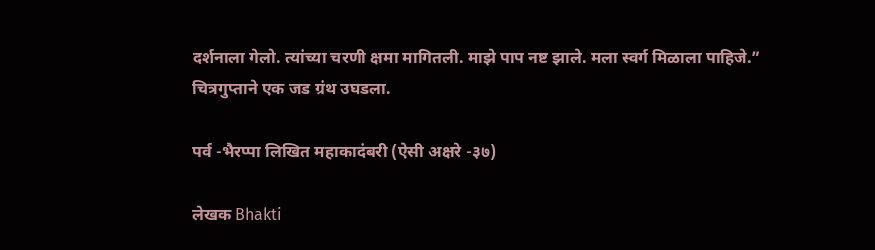दर्शनाला गेलो. त्यांच्या चरणी क्षमा मागितली. माझे पाप नष्ट झाले. मला स्वर्ग मिळाला पाहिजे.” चित्रगुप्ताने एक जड ग्रंथ उघडला.

पर्व -भैरप्पा लिखित महाकादंबरी (ऐसी अक्षरे -३७)

लेखक Bhakti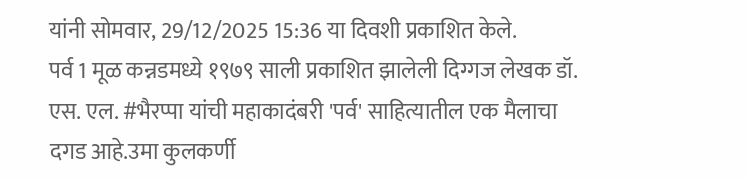यांनी सोमवार, 29/12/2025 15:36 या दिवशी प्रकाशित केले.
पर्व 1 मूळ कन्नडमध्ये १९७९ साली प्रकाशित झालेली दिग्गज लेखक डॉ. एस. एल. #भैरप्पा यांची महाकादंबरी 'पर्व' साहित्यातील एक मैलाचा दगड आहे.उमा कुलकर्णी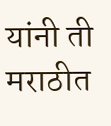यांनी ती मराठीत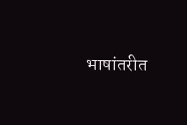भाषांतरीत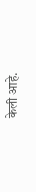केली आहे.